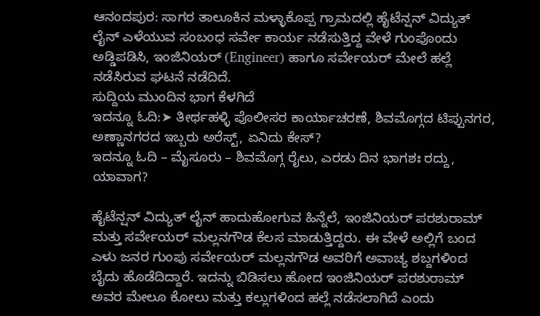ಆನಂದಪುರ: ಸಾಗರ ತಾಲೂಕಿನ ಮಳ್ಳಾಕೊಪ್ಪ ಗ್ರಾಮದಲ್ಲಿ ಹೈಟೆನ್ಷನ್ ವಿದ್ಯುತ್ ಲೈನ್ ಎಳೆಯುವ ಸಂಬಂಧ ಸರ್ವೇ ಕಾರ್ಯ ನಡೆಸುತ್ತಿದ್ದ ವೇಳೆ ಗುಂಪೊಂದು ಅಡ್ಡಿಪಡಿಸಿ, ಇಂಜಿನಿಯರ್ (Engineer) ಹಾಗೂ ಸರ್ವೇಯರ್ ಮೇಲೆ ಹಲ್ಲೆ ನಡೆಸಿರುವ ಘಟನೆ ನಡೆದಿದೆ.
ಸುದ್ದಿಯ ಮುಂದಿನ ಭಾಗ ಕೆಳಗಿದೆ
ಇದನ್ನೂ ಓದಿ:➤ ತೀರ್ಥಹಳ್ಳಿ ಪೊಲೀಸರ ಕಾರ್ಯಾಚರಣೆ, ಶಿವಮೊಗ್ಗದ ಟಿಪ್ಪುನಗರ, ಅಣ್ಣಾನಗರದ ಇಬ್ಬರು ಅರೆಸ್ಟ್, ಏನಿದು ಕೇಸ್?
ಇದನ್ನೂ ಓದಿ – ಮೈಸೂರು – ಶಿವಮೊಗ್ಗ ರೈಲು, ಎರಡು ದಿನ ಭಾಗಶಃ ರದ್ದು, ಯಾವಾಗ?

ಹೈಟೆನ್ಷನ್ ವಿದ್ಯುತ್ ಲೈನ್ ಹಾದುಹೋಗುವ ಹಿನ್ನೆಲೆ, ಇಂಜಿನಿಯರ್ ಪರಶುರಾಮ್ ಮತ್ತು ಸರ್ವೇಯರ್ ಮಲ್ಲನಗೌಡ ಕೆಲಸ ಮಾಡುತ್ತಿದ್ದರು. ಈ ವೇಳೆ ಅಲ್ಲಿಗೆ ಬಂದ ಎಳು ಜನರ ಗುಂಪು ಸರ್ವೇಯರ್ ಮಲ್ಲನಗೌಡ ಅವರಿಗೆ ಅವಾಚ್ಯ ಶಬ್ದಗಳಿಂದ ಬೈದು ಹೊಡೆದಿದ್ದಾರೆ. ಇದನ್ನು ಬಿಡಿಸಲು ಹೋದ ಇಂಜಿನಿಯರ್ ಪರಶುರಾಮ್ ಅವರ ಮೇಲೂ ಕೋಲು ಮತ್ತು ಕಲ್ಲುಗಳಿಂದ ಹಲ್ಲೆ ನಡೆಸಲಾಗಿದೆ ಎಂದು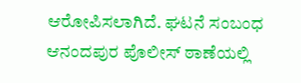ಆರೋಪಿಸಲಾಗಿದೆ. ಘಟನೆ ಸಂಬಂಧ ಆನಂದಪುರ ಪೊಲೀಸ್ ಠಾಣೆಯಲ್ಲಿ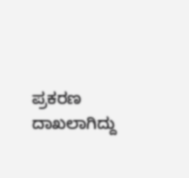ಪ್ರಕರಣ ದಾಖಲಾಗಿದ್ದು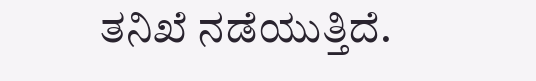ತನಿಖೆ ನಡೆಯುತ್ತಿದೆ.